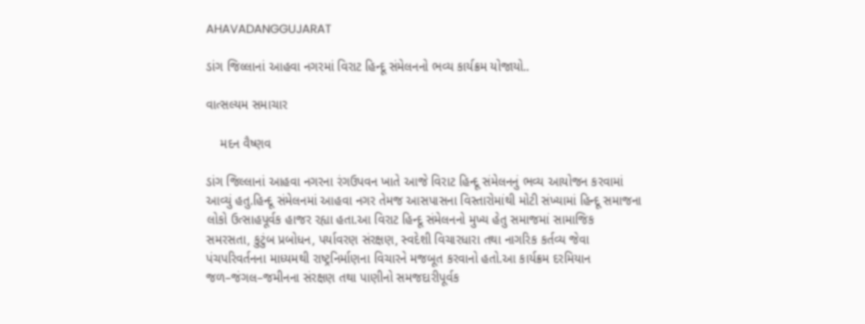AHAVADANGGUJARAT

ડાંગ જિલ્લાનાં આહવા નગરમાં વિરાટ હિન્દૂ સંમેલનનો ભવ્ય કાર્યક્રમ યોજાયો..

વાત્સલ્યમ સમાચાર

    મદન વૈષ્ણવ

ડાંગ જિલ્લાનાં આહવા નગરના રંગઉપવન ખાતે આજે વિરાટ હિન્દૂ સંમેલનનું ભવ્ય આયોજન કરવામાં આવ્યું હતુ.હિન્દૂ સંમેલનમાં આહવા નગર તેમજ આસપાસના વિસ્તારોમાંથી મોટી સંખ્યામાં હિન્દૂ સમાજના લોકો ઉત્સાહપૂર્વક હાજર રહ્યા હતા.આ વિરાટ હિન્દૂ સંમેલનનો મુખ્ય હેતુ સમાજમાં સામાજિક સમરસતા, કુટુંબ પ્રબોધન, પર્યાવરણ સંરક્ષણ, સ્વદેશી વિચારધારા તથા નાગરિક કર્તવ્ય જેવા પંચપરિવર્તનના માધ્યમથી રાષ્ટ્રનિર્માણના વિચારને મજબૂત કરવાનો હતો.આ કાર્યક્રમ દરમિયાન જળ–જંગલ–જમીનના સંરક્ષણ તથા પાણીનો સમજદારીપૂર્વક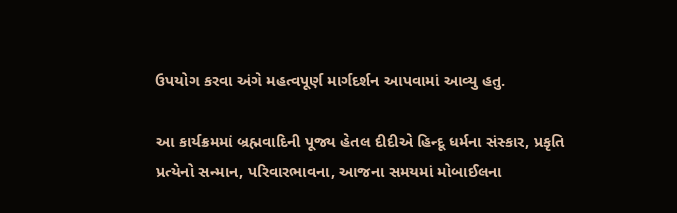ઉપયોગ કરવા અંગે મહત્વપૂર્ણ માર્ગદર્શન આપવામાં આવ્યુ હતુ.

આ કાર્યક્રમમાં બ્રહ્મવાદિની પૂજ્ય હેતલ દીદીએ હિન્દૂ ધર્મના સંસ્કાર, પ્રકૃતિ પ્રત્યેનો સન્માન, પરિવારભાવના, આજના સમયમાં મોબાઈલના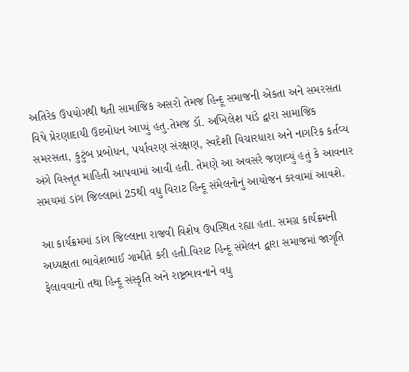અતિરેક ઉપયોગથી થતી સામાજિક અસરો તેમજ હિન્દૂ સમાજની એકતા અને સમરસતા વિષે પ્રેરણાદાયી ઉદબોધન આપ્યું હતુ.તેમજ ડૉ. અખિલેશ પાંડે દ્વારા સામાજિક સમરસતા, કુટુંબ પ્રબોધન, પર્યાવરણ સંરક્ષણ, સ્વદેશી વિચારધારા અને નાગરિક કર્તવ્ય અંગે વિસ્તૃત માહિતી આપવામાં આવી હતી. તેમણે આ અવસરે જણાવ્યું હતું કે આવનાર સમયમાં ડાંગ જિલ્લામાં 25થી વધુ વિરાટ હિન્દૂ સંમેલનોનું આયોજન કરવામાં આવશે.

આ કાર્યક્રમમાં ડાંગ જિલ્લાના રાજવી વિશેષ ઉપસ્થિત રહ્યા હતા. સમગ્ર કાર્યક્રમની અધ્યક્ષતા ભાવેશભાઈ ગામીતે કરી હતી.વિરાટ હિન્દૂ સંમેલન દ્વારા સમાજમાં જાગૃતિ ફેલાવવાનો તથા હિન્દૂ સંસ્કૃતિ અને રાષ્ટ્રભાવનાને વધુ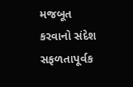મજબૂત કરવાનો સંદેશ સફળતાપૂર્વક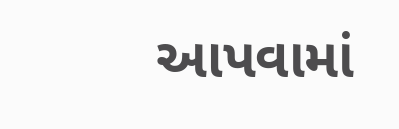આપવામાં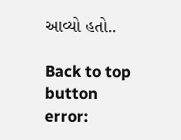આવ્યો હતો..

Back to top button
error: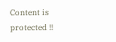Content is protected !!